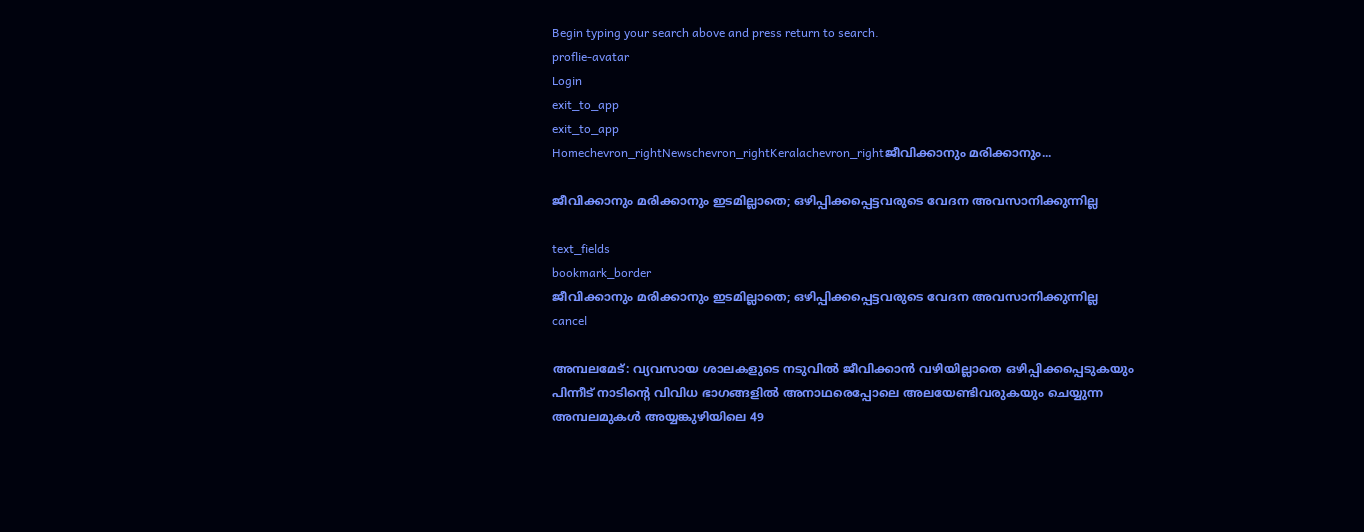Begin typing your search above and press return to search.
proflie-avatar
Login
exit_to_app
exit_to_app
Homechevron_rightNewschevron_rightKeralachevron_rightജീവിക്കാനും മരിക്കാനും...

ജീവിക്കാനും മരിക്കാനും ഇടമില്ലാതെ; ഒഴിപ്പിക്കപ്പെട്ടവരുടെ വേദന അവസാനിക്കുന്നില്ല

text_fields
bookmark_border
ജീവിക്കാനും മരിക്കാനും ഇടമില്ലാതെ; ഒഴിപ്പിക്കപ്പെട്ടവരുടെ വേദന അവസാനിക്കുന്നില്ല
cancel

അമ്പലമേട്: വ്യവസായ ശാലകളുടെ നടുവിൽ ജീവിക്കാൻ വഴിയില്ലാതെ ഒഴിപ്പിക്കപ്പെടുകയും പിന്നീട് നാടിന്റെ വിവിധ ഭാഗങ്ങളിൽ അനാഥരെപ്പോലെ അലയേണ്ടിവരുകയും ചെയ്യുന്ന അമ്പലമുകൾ അയ്യങ്കുഴിയിലെ 49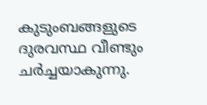കുടുംബങ്ങളുടെ ദുരവസ്ഥ വീണ്ടും ചർച്ചയാകുന്നു.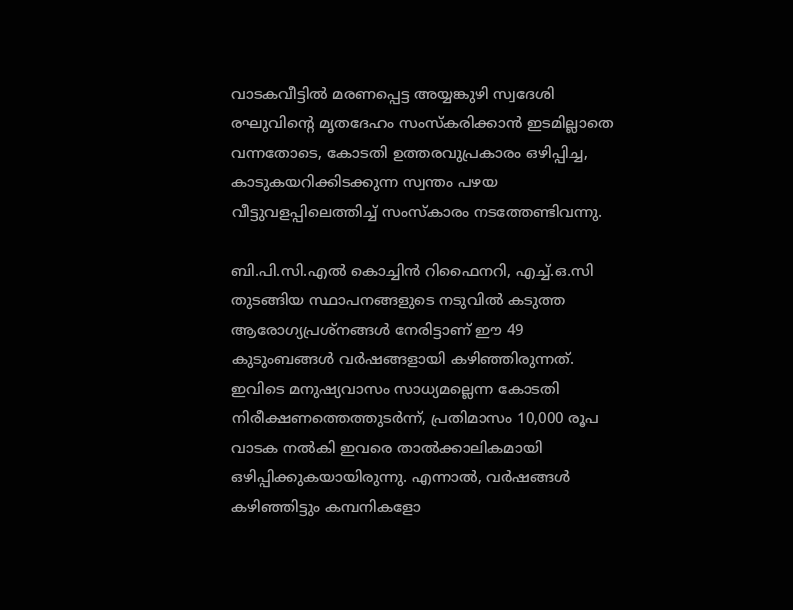വാടകവീട്ടിൽ മരണപ്പെട്ട അയ്യങ്കുഴി സ്വദേശി രഘുവിന്റെ മൃതദേഹം സംസ്‌കരിക്കാൻ ഇടമില്ലാതെ വന്നതോടെ, കോടതി ഉത്തരവുപ്രകാരം ഒഴിപ്പിച്ച, കാടുകയറിക്കിടക്കുന്ന സ്വന്തം പഴയ വീട്ടുവളപ്പിലെത്തിച്ച് സംസ്‌കാരം നടത്തേണ്ടിവന്നു.

ബി.പി.സി.എൽ കൊച്ചിൻ റിഫൈനറി, എച്ച്.ഒ.സി തുടങ്ങിയ സ്ഥാപനങ്ങളുടെ നടുവിൽ കടുത്ത ആരോഗ്യപ്രശ്നങ്ങൾ നേരിട്ടാണ് ഈ 49 കുടുംബങ്ങൾ വർഷങ്ങളായി കഴിഞ്ഞിരുന്നത്. ഇവിടെ മനുഷ്യവാസം സാധ്യമല്ലെന്ന കോടതി നിരീക്ഷണത്തെത്തുടർന്ന്, പ്രതിമാസം 10,000 രൂപ വാടക നൽകി ഇവരെ താൽക്കാലികമായി ഒഴിപ്പിക്കുകയായിരുന്നു. എന്നാൽ, വർഷങ്ങൾ കഴിഞ്ഞിട്ടും കമ്പനികളോ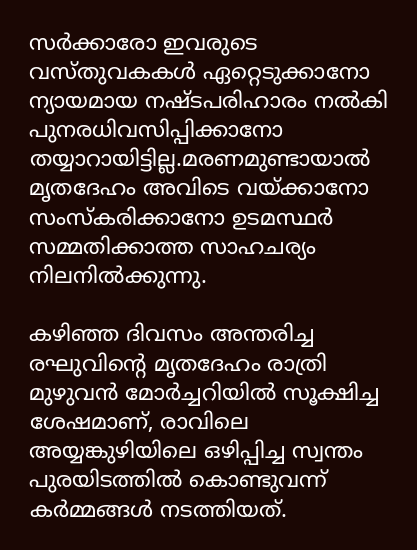സർക്കാരോ ഇവരുടെ വസ്തുവകകൾ ഏറ്റെടുക്കാനോ ന്യായമായ നഷ്ടപരിഹാരം നൽകി പുനരധിവസിപ്പിക്കാനോ തയ്യാറായിട്ടില്ല.മരണമുണ്ടായാൽ മൃതദേഹം അവിടെ വയ്ക്കാനോ സംസ്‌കരിക്കാനോ ഉടമസ്ഥർ സമ്മതിക്കാത്ത സാഹചര്യം നിലനിൽക്കുന്നു.

കഴിഞ്ഞ ദിവസം അന്തരിച്ച രഘുവിന്റെ മൃതദേഹം രാത്രി മുഴുവൻ മോർച്ചറിയിൽ സൂക്ഷിച്ച ശേഷമാണ്, രാവിലെ അയ്യങ്കുഴിയിലെ ഒഴിപ്പിച്ച സ്വന്തം പുരയിടത്തിൽ കൊണ്ടുവന്ന് കർമ്മങ്ങൾ നടത്തിയത്.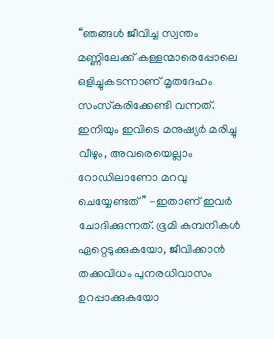‘‘ഞങ്ങൾ ജീവിച്ച സ്വന്തം മണ്ണിലേക്ക് കള്ളന്മാരെപ്പോലെ ഒളിച്ചുകടന്നാണ് മൃതദേഹം സംസ്‌കരിക്കേണ്ടി വന്നത്. ഇനിയും ഇവിടെ മനുഷ്യർ മരിച്ചു വീഴും, അവരെയെല്ലാം റോഡിലാണോ മറവു ചെയ്യേണ്ടത്’’ -ഇതാണ് ഇവർ ചോദിക്കുന്നത്. ഭൂമി കമ്പനികൾ ഏറ്റെടുക്കുകയോ, ജീവിക്കാൻ തക്കവിധം പുനരധിവാസം ഉറപ്പാക്കുകയോ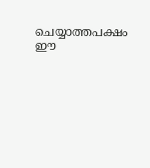ചെയ്യാത്തപക്ഷം ഈ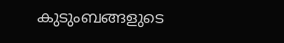കുടുംബങ്ങളുടെ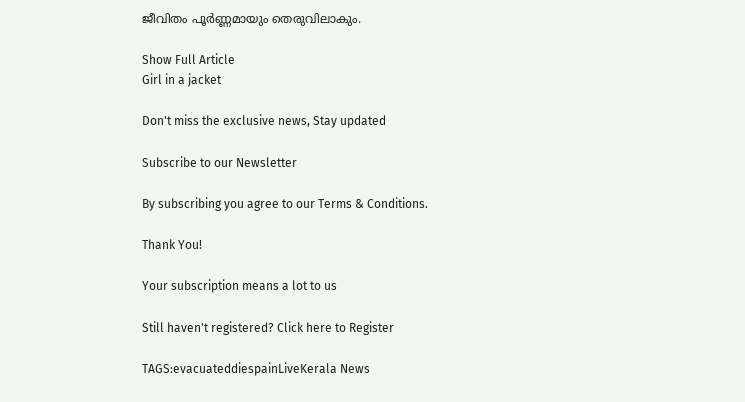ജീവിതം പൂർണ്ണമായും തെരുവിലാകും.

Show Full Article
Girl in a jacket

Don't miss the exclusive news, Stay updated

Subscribe to our Newsletter

By subscribing you agree to our Terms & Conditions.

Thank You!

Your subscription means a lot to us

Still haven't registered? Click here to Register

TAGS:evacuateddiespainLiveKerala News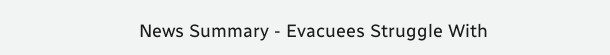News Summary - Evacuees Struggle With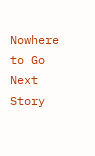Nowhere to Go
Next Story